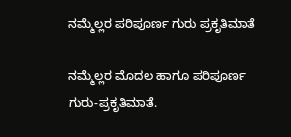ನಮ್ಮೆಲ್ಲರ ಪರಿಪೂರ್ಣ ಗುರು ಪ್ರಕೃತಿಮಾತೆ

ನಮ್ಮೆಲ್ಲರ ಮೊದಲ ಹಾಗೂ ಪರಿಪೂರ್ಣ ಗುರು-ಪ್ರಕೃತಿಮಾತೆ.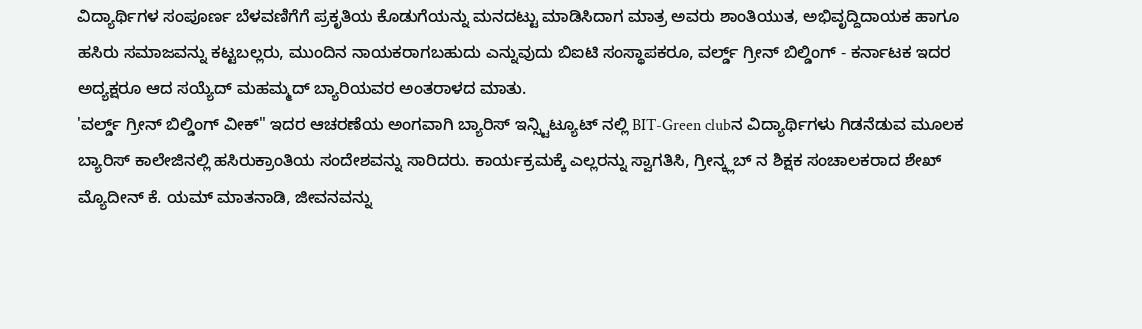ವಿದ್ಯಾರ್ಥಿಗಳ ಸಂಪೂರ್ಣ ಬೆಳವಣಿಗೆಗೆ ಪ್ರಕೃತಿಯ ಕೊಡುಗೆಯನ್ನು ಮನದಟ್ಟು ಮಾಡಿಸಿದಾಗ ಮಾತ್ರ ಅವರು ಶಾಂತಿಯುತ, ಅಭಿವೃದ್ದಿದಾಯಕ ಹಾಗೂ ಹಸಿರು ಸಮಾಜವನ್ನು ಕಟ್ಟಬಲ್ಲರು, ಮುಂದಿನ ನಾಯಕರಾಗಬಹುದು ಎನ್ನುವುದು ಬಿಐಟಿ ಸಂಸ್ಥಾಪಕರೂ, ವರ್ಲ್ಡ್ ಗ್ರೀನ್ ಬಿಲ್ಡಿಂಗ್ - ಕರ್ನಾಟಕ ಇದರ ಅದ್ಯಕ್ಷರೂ ಆದ ಸಯ್ಯೆದ್ ಮಹಮ್ಮದ್ ಬ್ಯಾರಿಯವರ ಅಂತರಾಳದ ಮಾತು.
'ವರ್ಲ್ಡ್ ಗ್ರೀನ್ ಬಿಲ್ಡಿಂಗ್ ವೀಕ್" ಇದರ ಆಚರಣೆಯ ಅಂಗವಾಗಿ ಬ್ಯಾರಿಸ್ ಇನ್ಸ್ಟಿಟ್ಯೂಟ್ ನಲ್ಲಿ BIT-Green clubನ ವಿದ್ಯಾರ್ಥಿಗಳು ಗಿಡನೆಡುವ ಮೂಲಕ ಬ್ಯಾರಿಸ್ ಕಾಲೇಜಿನಲ್ಲಿ ಹಸಿರುಕ್ರಾಂತಿಯ ಸಂದೇಶವನ್ನು ಸಾರಿದರು. ಕಾರ್ಯಕ್ರಮಕ್ಕೆ ಎಲ್ಲರನ್ನು ಸ್ವಾಗತಿಸಿ, ಗ್ರೀನ್ಕ್ಲಬ್ ನ ಶಿಕ್ಷಕ ಸಂಚಾಲಕರಾದ ಶೇಖ್ ಮ್ಯೊದೀನ್ ಕೆ. ಯಮ್ ಮಾತನಾಡಿ, ಜೀವನವನ್ನು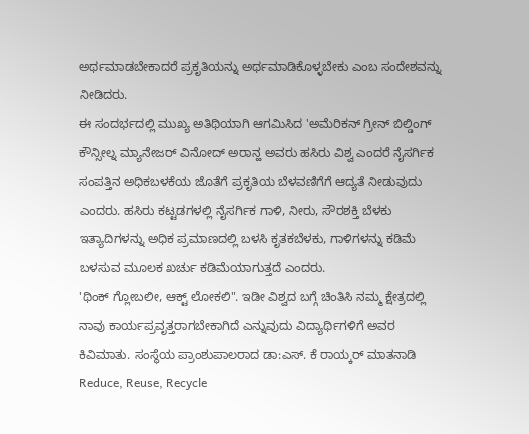ಅರ್ಥಮಾಡಬೇಕಾದರೆ ಪ್ರಕೃತಿಯನ್ನು ಅರ್ಥಮಾಡಿಕೊಳ್ಳಬೇಕು ಎಂಬ ಸಂದೇಶವನ್ನು ನೀಡಿದರು.
ಈ ಸಂದರ್ಭದಲ್ಲಿ ಮುಖ್ಯ ಅತಿಥಿಯಾಗಿ ಆಗಮಿಸಿದ 'ಅಮೆರಿಕನ್ ಗ್ರೀನ್ ಬಿಲ್ಡಿಂಗ್ ಕೌನ್ಸೀಲ್ನ ಮ್ಯಾನೇಜರ್ ವಿನೋದ್ ಅರಾನ್ಹ ಅವರು ಹಸಿರು ವಿಶ್ವ ಎಂದರೆ ನೈಸರ್ಗಿಕ ಸಂಪತ್ತಿನ ಅಧಿಕಬಳಕೆಯ ಜೊತೆಗೆ ಪ್ರಕೃತಿಯ ಬೆಳವಣಿಗೆಗೆ ಆದ್ಯತೆ ನೀಡುವುದು ಎಂದರು. ಹಸಿರು ಕಟ್ಟಡಗಳಲ್ಲಿ ನೈಸರ್ಗಿಕ ಗಾಳಿ, ನೀರು, ಸೌರಶಕ್ತಿ ಬೆಳಕು ಇತ್ಯಾದಿಗಳನ್ನು ಅಧಿಕ ಪ್ರಮಾಣದಲ್ಲಿ ಬಳಸಿ ಕೃತಕಬೆಳಕು, ಗಾಳಿಗಳನ್ನು ಕಡಿಮೆ ಬಳಸುವ ಮೂಲಕ ಖರ್ಚು ಕಡಿಮೆಯಾಗುತ್ತದೆ ಎಂದರು.
'ಥಿಂಕ್ ಗ್ಲೋಬಲೀ, ಆಕ್ಟ್ ಲೋಕಲಿ". ಇಡೀ ವಿಶ್ವದ ಬಗ್ಗೆ ಚಿಂತಿಸಿ ನಮ್ಮ ಕ್ಷೇತ್ರದಲ್ಲಿ ನಾವು ಕಾರ್ಯಪ್ರವೃತ್ತರಾಗಬೇಕಾಗಿದೆ ಎನ್ನುವುದು ವಿದ್ಯಾರ್ಥಿಗಳಿಗೆ ಅವರ ಕಿವಿಮಾತು. ಸಂಸ್ಥೆಯ ಪ್ರಾಂಶುಪಾಲರಾದ ಡಾ:ಎಸ್. ಕೆ ರಾಯ್ಕರ್ ಮಾತನಾಡಿ Reduce, Reuse, Recycle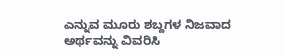ಎನ್ನುವ ಮೂರು ಶಬ್ದಗಳ ನಿಜವಾದ ಅರ್ಥವನ್ನು ವಿವರಿಸಿ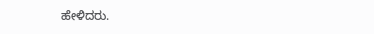ಹೇಳಿದರು.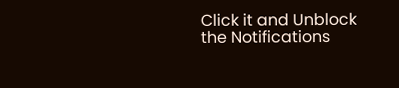Click it and Unblock the Notifications